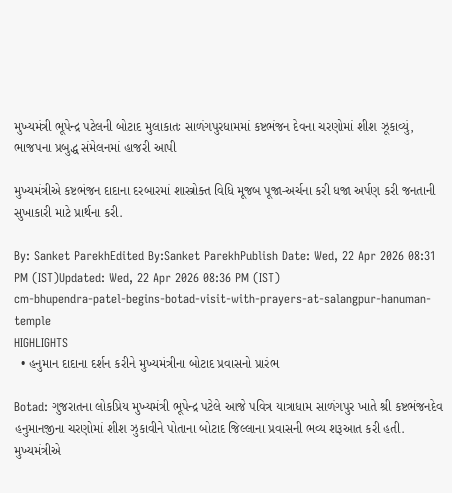મુખ્યમંત્રી ભૂપેન્દ્ર પટેલની બોટાદ મુલાકાતઃ સાળંગપુરધામમાં કષ્ટભંજન દેવના ચરણોમાં શીશ ઝૂકાવ્યું, ભાજપના પ્રબુદ્ધ સંમેલનમાં હાજરી આપી

મુખ્યમંત્રીએ કષ્ટભંજન દાદાના દરબારમાં શાસ્ત્રોક્ત વિધિ મૂજબ પૂજા-અર્ચના કરી ધજા અર્પણ કરી જનતાની સુખાકારી માટે પ્રાર્થના કરી.

By: Sanket ParekhEdited By:Sanket ParekhPublish Date: Wed, 22 Apr 2026 08:31 PM (IST)Updated: Wed, 22 Apr 2026 08:36 PM (IST)
cm-bhupendra-patel-begins-botad-visit-with-prayers-at-salangpur-hanuman-temple
HIGHLIGHTS
  • હનુમાન દાદાના દર્શન કરીને મુખ્યમંત્રીના બોટાદ પ્રવાસનો પ્રારંભ

Botad: ગુજરાતના લોકપ્રિય મુખ્યમંત્રી ભૂપેન્દ્ર પટેલે આજે પવિત્ર યાત્રાધામ સાળંગપુર ખાતે શ્રી કષ્ટભંજનદેવ હનુમાનજીના ચરણોમાં શીશ ઝુકાવીને પોતાના બોટાદ જિલ્લાના પ્રવાસની ભવ્ય શરૂઆત કરી હતી. મુખ્યમંત્રીએ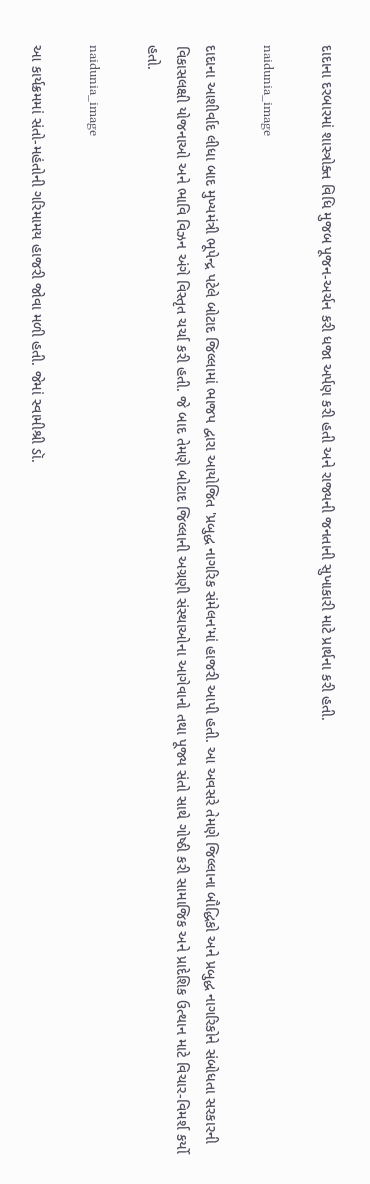દાદાના દરબારમાં શાસ્ત્રોક્ત વિધિ મુજબ પૂજન-અર્ચન કરી ધજા અર્પણ કરી હતી અને રાજ્યની જનતાની સુખાકારી માટે પ્રાર્થના કરી હતી.

naidunia_image

દાદાના આશીર્વાદ લીધા બાદ મુખ્યમંત્રી ભૂપેન્દ્ર પટેલે બોટાદ જિલ્લામાં ભાજપ દ્વારા આયોજિત 'પ્રબુદ્ધ નાગરિક સંમેલન'માં હાજરી આપી હતી. આ અવસરે તેમણે જિલ્લાના બૌદ્ધિકો અને પ્રબુદ્ધ નાગરિકોને સંબોધતા સરકારની વિકાસલક્ષી યોજનાઓ અને ભાવિ વિઝન અંગે વિસ્તૃત ચર્ચા કરી હતી. જે બાદ તેમણે બોટાદ જિલ્લાની અગ્રણી સંસ્થાઓના આગેવાનો તથા પૂજ્ય સંતો સાથે ગોષ્ઠી કરી સામાજિક અને પ્રાદેશિક ઉત્થાન માટે વિચાર-વિમર્શ કર્યો હતો.

naidunia_image

આ કાર્યક્રમમાં સંતો-મહંતોની ગરિમામય હાજરી જોવા મળી હતી. જેમાં સ્વામીશ્રી ડૉ.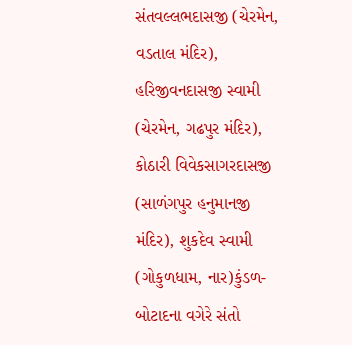સંતવલ્લભદાસજી (ચેરમેન, વડતાલ મંદિર), હરિજીવનદાસજી સ્વામી (ચેરમેન, ગઢપુર મંદિર), કોઠારી વિવેકસાગરદાસજી (સાળંગપુર હનુમાનજી મંદિર), શુકદેવ સ્વામી (ગોકુળધામ, નાર)કુંડળ-બોટાદના વગેરે સંતો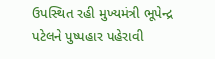ઉપસ્થિત રહી મુખ્યમંત્રી ભૂપેન્દ્ર પટેલને પુષ્પહાર પહેરાવી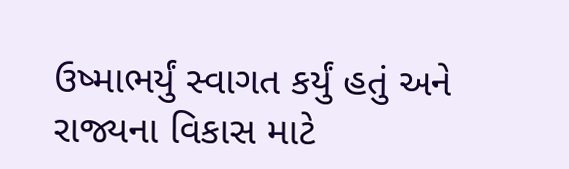ઉષ્માભર્યું સ્વાગત કર્યું હતું અને રાજ્યના વિકાસ માટે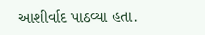આશીર્વાદ પાઠવ્યા હતા.